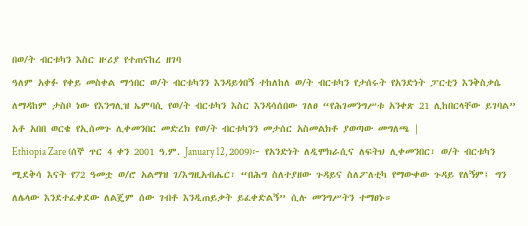በወ/ት ብርቱካን እስር ዙሪያ የተጠናከረ ዘገባ
ዓለም አቀፉ የቀይ መስቀል ማኅበር ወ/ት ብርቱካንን እንዳይጎበኝ ተከለከለ ወ/ት ብርቱካን የታሰሩት የአንድነት ፓርቲን እንቅስቃሴ ለማዳከም ታስቦ ነው የእንግሊዝ ኤምባሲ የወ/ት ብርቱካን እስር እንዳሳሰበው ገለፀ “የሕገመንግሥቱ አንቀጽ 21 ሊከበርላቸው ይገባል” አቶ አበበ ወርቄ የኢሰመጉ ሊቀመንበር መድረክ የወ/ት ብርቱካንን መታሰር አስመልክቶ ያወጣው መግለጫ |
Ethiopia Zare (ሰኞ ጥር 4 ቀን 2001 ዓ.ም. January 12, 2009)፦ የአንድነት ለዲሞክራሲና ለፍትህ ሊቀመንበር፣ ወ/ት ብርቱካን ሚደቅሳ እናት የ72 ዓመቷ ወ/ሮ አልማዝ ገ/እግዚአብሔር፣ “በሕግ ስለተያዘው ጉዳይና ስለፖለቲካ የማውቀው ጉዳይ የለኝም፤ ግን ለሌላው እንደተፈቀደው ለልጄም ሰው ገብቶ እንዲጠይቃት ይፈቀድልኝ” ሲሉ መንግሥትን ተማፀኑ።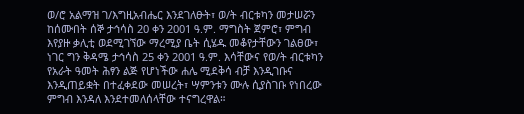ወ/ሮ አልማዝ ገ/እግዚአብሔር እንደገለፁት፣ ወ/ት ብርቱካን መታሠሯን ከሰሙበት ሰኞ ታኅሳስ 20 ቀን 2001 ዓ.ም. ማግስት ጀምሮ፣ ምግብ እየያዙ ቃሊቲ ወደሚገኘው ማረሚያ ቤት ሲሄዱ መቆየታቸውን ገልፀው፣ ነገር ግን ቅዳሜ ታኅሳስ 25 ቀን 2001 ዓ.ም. እሳቸውና የወ/ት ብርቱካን የአራት ዓመት ሕፃን ልጅ የሆነችው ሐሌ ሚደቅሳ ብቻ እንዲገቡና እንዲጠይቋት በተፈቀደው መሠረት፣ ሣምንቱን ሙሉ ሲያስገቡ የነበረው ምግብ እንዳለ እንደተመለሰላቸው ተናግረዋል።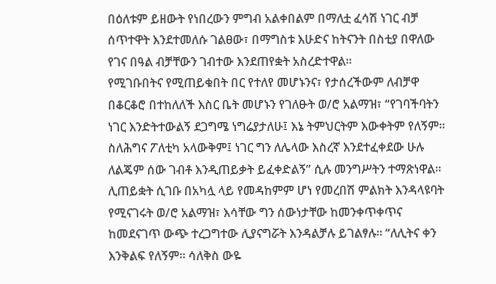በዕለቱም ይዘውት የነበረውን ምግብ አልቀበልም በማለቷ ፈሳሽ ነገር ብቻ ሰጥተዋት እንደተመለሱ ገልፀው፣ በማግስቱ እሁድና ከትናንት በስቲያ በዋለው የገና በዓል ብቻቸውን ገብተው እንደጠየቋት አስረድተዋል።
የሚገቡበትና የሚጠይቁበት በር የተለየ መሆኑንና፣ የታሰረችውም ለብቻዋ በቆርቆሮ በተከለለች እስር ቤት መሆኑን የገለፁት ወ/ሮ አልማዝ፣ “የገባችባትን ነገር እንድትተውልኝ ደጋግሜ ነግሬያታለሁ፤ እኔ ትምህርትም እውቀትም የለኝም። ስለሕግና ፖለቲካ አላውቅም፤ ነገር ግን ለሌላው እስረኛ እንደተፈቀደው ሁሉ ለልጄም ሰው ገብቶ እንዲጠይቃት ይፈቀድልኝ” ሲሉ መንግሥትን ተማጽነዋል።
ሊጠይቋት ሲገቡ በአካሏ ላይ የመዳከምም ሆነ የመረበሽ ምልክት እንዳላዩባት የሚናገሩት ወ/ሮ አልማዝ፣ እሳቸው ግን ሰውነታቸው ከመንቀጥቀጥና ከመደናገጥ ውጭ ተረጋግተው ሊያናግሯት እንዳልቻሉ ይገልፃሉ። “ለሊትና ቀን እንቅልፍ የለኝም። ሳለቅስ ውዬ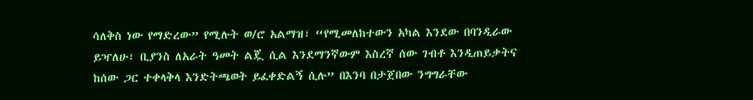ሳለቅስ ነው የማድረው” የሚሉት ወ/ሮ አልማዝ፣ “የሚመለከተውን አካል እንደው በባንዲራው ይዣለሁ፣ ቢያንስ ለአራት ዓመት ልጇ ሲል እንደማንኛውም እስረኛ ሰው ገብቶ እንዲጠይቃትና ከሰው ጋር ተቀላቅላ እንድትጫወት ይፈቀድልኝ ሲሉ” በእንባ በታጀበው ንግግራቸው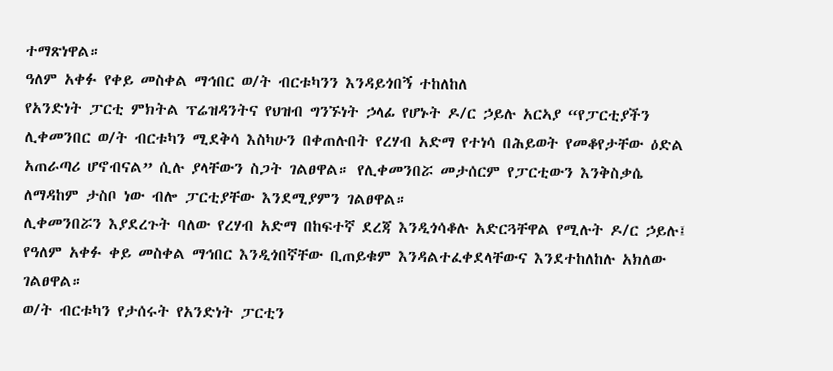ተማጽነዋል።
ዓለም አቀፉ የቀይ መስቀል ማኅበር ወ/ት ብርቱካንን እንዳይጎበኝ ተከለከለ
የአንድነት ፓርቲ ምክትል ፕሬዝዳንትና የህዝብ ግንኙነት ኃላፊ የሆኑት ዶ/ር ኃይሉ አርኣያ “የፓርቲያችን ሊቀመንበር ወ/ት ብርቱካን ሚደቅሳ እስካሁን በቀጠሉበት የረሃብ አድማ የተነሳ በሕይወት የመቆየታቸው ዕድል አጠራጣሪ ሆኖብናል” ሲሉ ያላቸውን ስጋት ገልፀዋል። የሊቀመንበሯ መታሰርም የፓርቲውን እንቅስቃሴ ለማዳከም ታስቦ ነው ብሎ ፓርቲያቸው እንደሚያምን ገልፀዋል።
ሊቀመንበሯን እያደረጉት ባለው የረሃብ አድማ በከፍተኛ ደረጃ እንዲጎሳቆሉ አድርጓቸዋል የሚሉት ዶ/ር ኃይሉ፤ የዓለም አቀፉ ቀይ መስቀል ማኅበር እንዲጎበኛቸው ቢጠይቁም እንዳልተፈቀደላቸውና እንደተከለከሉ አክለው ገልፀዋል።
ወ/ት ብርቱካን የታሰሩት የአንድነት ፓርቲን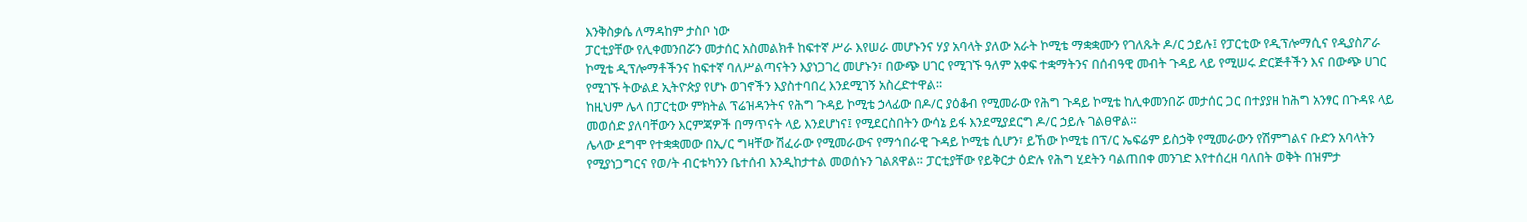እንቅስቃሴ ለማዳከም ታስቦ ነው
ፓርቲያቸው የሊቀመንበሯን መታሰር አስመልክቶ ከፍተኛ ሥራ እየሠራ መሆኑንና ሃያ አባላት ያለው አራት ኮሚቴ ማቋቋሙን የገለጹት ዶ/ር ኃይሉ፤ የፓርቲው የዲፕሎማሲና የዲያስፖራ ኮሚቴ ዲፕሎማቶችንና ከፍተኛ ባለሥልጣናትን እያነጋገረ መሆኑን፣ በውጭ ሀገር የሚገኙ ዓለም አቀፍ ተቋማትንና በሰብዓዊ መብት ጉዳይ ላይ የሚሠሩ ድርጅቶችን እና በውጭ ሀገር የሚገኙ ትውልደ ኢትዮጵያ የሆኑ ወገኖችን እያስተባበረ እንደሚገኝ አስረድተዋል።
ከዚህም ሌላ በፓርቲው ምክትል ፕሬዝዳንትና የሕግ ጉዳይ ኮሚቴ ኃላፊው በዶ/ር ያዕቆብ የሚመራው የሕግ ጉዳይ ኮሚቴ ከሊቀመንበሯ መታሰር ጋር በተያያዘ ከሕግ አንፃር በጉዳዩ ላይ መወሰድ ያለባቸውን እርምጃዎች በማጥናት ላይ እንደሆነና፤ የሚደርስበትን ውሳኔ ይፋ እንደሚያደርግ ዶ/ር ኃይሉ ገልፀዋል።
ሌላው ደግሞ የተቋቋመው በኢ/ር ግዛቸው ሽፈራው የሚመራውና የማኅበራዊ ጉዳይ ኮሚቴ ሲሆን፣ ይኸው ኮሚቴ በፕ/ር ኤፍሬም ይስኃቅ የሚመራውን የሽምግልና ቡድን አባላትን የሚያነጋግርና የወ/ት ብርቱካንን ቤተሰብ እንዲከታተል መወሰኑን ገልጸዋል። ፓርቲያቸው የይቅርታ ዕድሉ የሕግ ሂደትን ባልጠበቀ መንገድ እየተሰረዘ ባለበት ወቅት በዝምታ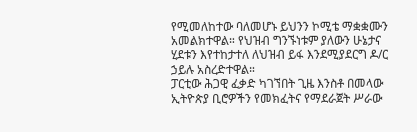የሚመለከተው ባለመሆኑ ይህንን ኮሚቴ ማቋቋሙን አመልክተዋል። የህዝብ ግንኙነቱም ያለውን ሁኔታና ሂደቱን እየተከታተለ ለህዝብ ይፋ እንደሚያደርግ ዶ/ር ኃይሉ አስረድተዋል።
ፓርቲው ሕጋዊ ፈቃድ ካገኘበት ጊዜ እንስቶ በመላው ኢትዮጵያ ቢሮዎችን የመክፈትና የማደራጀት ሥራው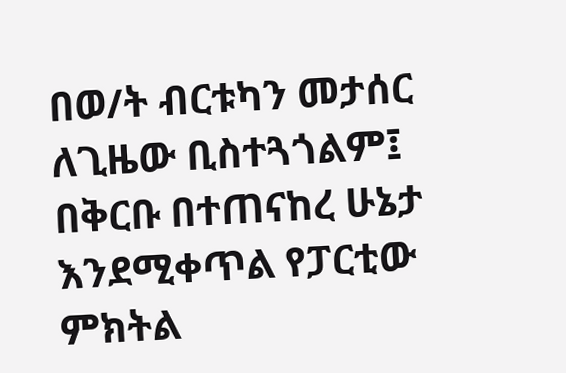በወ/ት ብርቱካን መታሰር ለጊዜው ቢስተጓጎልም፤ በቅርቡ በተጠናከረ ሁኔታ እንደሚቀጥል የፓርቲው ምክትል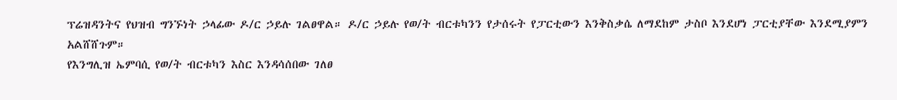ፕሬዝዳንትና የህዝብ ግንኙነት ኃላፊው ዶ/ር ኃይሉ ገልፀዋል። ዶ/ር ኃይሉ የወ/ት ብርቱካንን የታሰሩት የፓርቲውን እንቅስቃሴ ለማደከም ታስቦ እንደሆነ ፓርቲያቸው እንደሚያምን አልሸሸጉም።
የእንግሊዝ ኤምባሲ የወ/ት ብርቱካን እስር እንዳሳሰበው ገለፀ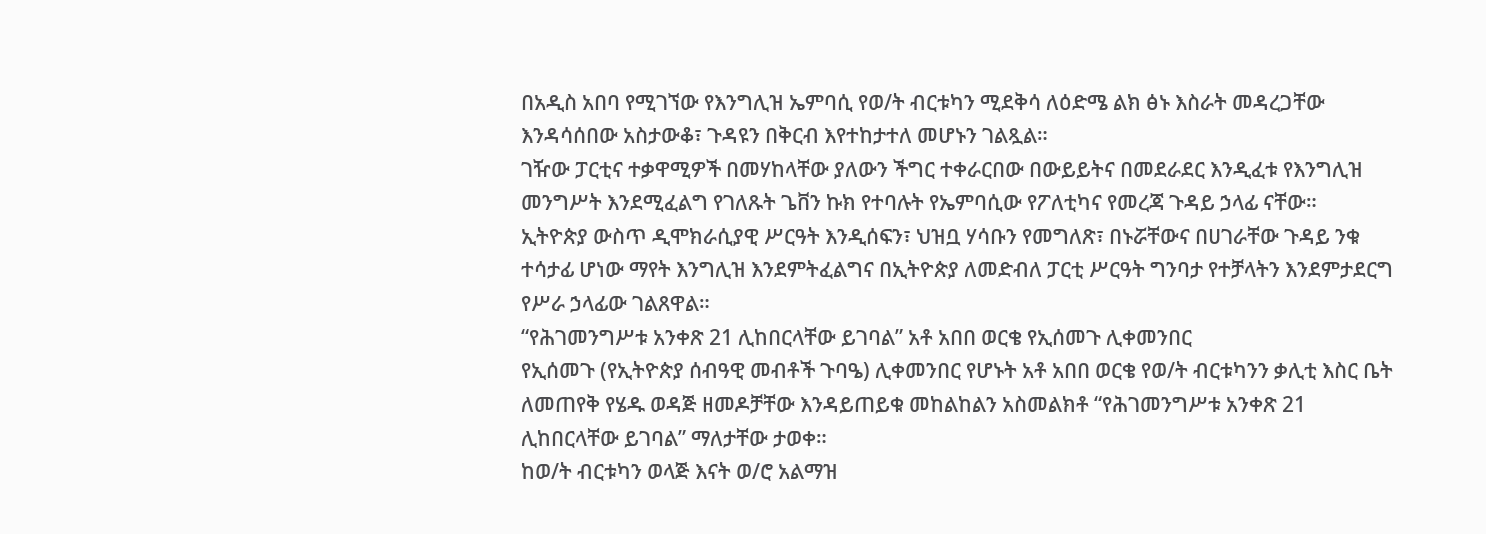በአዲስ አበባ የሚገኘው የእንግሊዝ ኤምባሲ የወ/ት ብርቱካን ሚደቅሳ ለዕድሜ ልክ ፅኑ እስራት መዳረጋቸው እንዳሳሰበው አስታውቆ፣ ጉዳዩን በቅርብ እየተከታተለ መሆኑን ገልጿል።
ገዥው ፓርቲና ተቃዋሚዎች በመሃከላቸው ያለውን ችግር ተቀራርበው በውይይትና በመደራደር እንዲፈቱ የእንግሊዝ መንግሥት እንደሚፈልግ የገለጹት ጌቨን ኩክ የተባሉት የኤምባሲው የፖለቲካና የመረጃ ጉዳይ ኃላፊ ናቸው።
ኢትዮጵያ ውስጥ ዲሞክራሲያዊ ሥርዓት እንዲሰፍን፣ ህዝቧ ሃሳቡን የመግለጽ፣ በኑሯቸውና በሀገራቸው ጉዳይ ንቁ ተሳታፊ ሆነው ማየት እንግሊዝ እንደምትፈልግና በኢትዮጵያ ለመድብለ ፓርቲ ሥርዓት ግንባታ የተቻላትን እንደምታደርግ የሥራ ኃላፊው ገልጸዋል።
“የሕገመንግሥቱ አንቀጽ 21 ሊከበርላቸው ይገባል” አቶ አበበ ወርቄ የኢሰመጉ ሊቀመንበር
የኢሰመጉ (የኢትዮጵያ ሰብዓዊ መብቶች ጉባዔ) ሊቀመንበር የሆኑት አቶ አበበ ወርቄ የወ/ት ብርቱካንን ቃሊቲ እስር ቤት ለመጠየቅ የሄዱ ወዳጅ ዘመዶቻቸው እንዳይጠይቁ መከልከልን አስመልክቶ “የሕገመንግሥቱ አንቀጽ 21 ሊከበርላቸው ይገባል” ማለታቸው ታወቀ።
ከወ/ት ብርቱካን ወላጅ እናት ወ/ሮ አልማዝ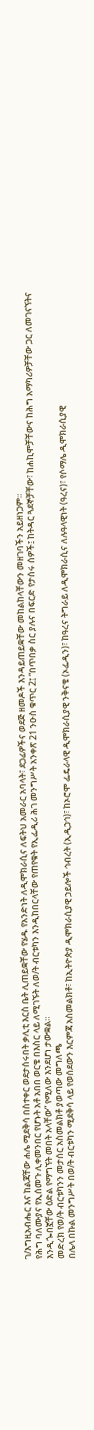ገ/እግዚአብሔር እና ከልጃቸው ሐሌ ሚደቅሳ በስተቀር ወደታሰሩበት ቃሊቲ እርስ ቤት ሊጠይቋቸው የሄዱ የአንድነት ለዲሞክራሲና ለፍትህ አመራር አባላት፣ ደጋፊዎችና ወደጅ ዘመዶች እንዳይጠይቋቸው መከልከላቸውን መዘገባችን አይዘነጋም።
የሕግ ባለሙያና የኢሰመጉ ሊቀመንበር የሆኑት አቶ አበበ ወርቄ በእስር ላይ ለሚገኙት ለወ/ት ብርቱካን እንዲከበርላቸው የጠየቁት የኢፌዲሪ ሕገ መንግሥት አንቀጽ 21 ንዑስ ቁጥር 2፤ “በጥበቃ ስር ያሉና በፍርድ የታሰሩ ሰዎች፤ ከትዳር ጓደኞቻቸው፣ ከሐኪሞቻቸውና ከሕግ አማካሪዎቻቸው ጋር ለመገናኘትና እንዲጐበኟቸው ዕድል የማግኘት መበት አላቸው” የሚለው እንደሆነ ታውቋል።
መድረክ የወ/ት ብርቱካንን መታሰር አስመልክቶ ያወጣው መግለጫ
በሌላ በኩል መንግሥት በወ/ት ብርቱካን ሚደቅሳ ላይ የወሰደውን እርምጃ አስመልክቶ፣ ከኢትዮጵያ ዲሞክራሲያዊ ኃይሎች ኅብረት (ኢዲኃኅ)፣ ከኦሮሞ ፌዴራላዊ ዲሞክራሲያዊ ንቅናቄ (ኦፌዲን)፣ ከዓረና ትግራይ ለዲሞክራሲና ለሉዓላዊነት (ዓረና)፣ የሶማሌ ዲሞክራሲያዊ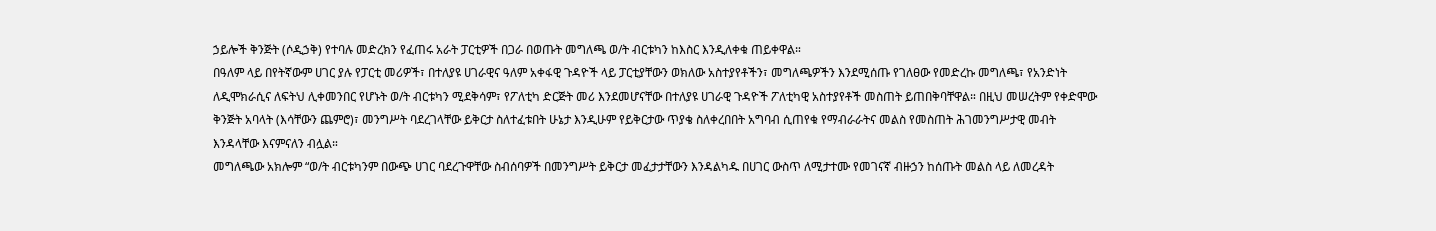ኃይሎች ቅንጅት (ሶዲኃቅ) የተባሉ መድረክን የፈጠሩ አራት ፓርቲዎች በጋራ በወጡት መግለጫ ወ/ት ብርቱካን ከእስር እንዲለቀቁ ጠይቀዋል።
በዓለም ላይ በየትኛውም ሀገር ያሉ የፓርቲ መሪዎች፣ በተለያዩ ሀገራዊና ዓለም አቀፋዊ ጉዳዮች ላይ ፓርቲያቸውን ወክለው አስተያየቶችን፣ መግለጫዎችን እንደሚሰጡ የገለፀው የመድረኩ መግለጫ፣ የአንድነት ለዲሞክራሲና ለፍትህ ሊቀመንበር የሆኑት ወ/ት ብርቱካን ሚደቅሳም፣ የፖለቲካ ድርጅት መሪ እንደመሆናቸው በተለያዩ ሀገራዊ ጉዳዮች ፖለቲካዊ አስተያየቶች መስጠት ይጠበቅባቸዋል። በዚህ መሠረትም የቀድሞው ቅንጅት አባላት (እሳቸውን ጨምሮ)፣ መንግሥት ባደረገላቸው ይቅርታ ስለተፈቱበት ሁኔታ እንዲሁም የይቅርታው ጥያቄ ስለቀረበበት አግባብ ሲጠየቁ የማብራራትና መልስ የመስጠት ሕገመንግሥታዊ መብት እንዳላቸው እናምናለን ብሏል።
መግለጫው አክሎም “ወ/ት ብርቱካንም በውጭ ሀገር ባደረጉዋቸው ስብሰባዎች በመንግሥት ይቅርታ መፈታታቸውን እንዳልካዱ በሀገር ውስጥ ለሚታተሙ የመገናኛ ብዙኃን ከሰጡት መልስ ላይ ለመረዳት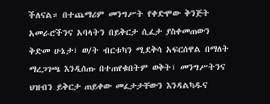ችለናል። በተጨማሪም መንግሥት የቀድሞው ቅንጅት አመራሮችንና አባላትን በይቅርታ ሲፈታ ያስቀመጠውን ቅድመ ሁኔታ፣ ወ/ት ብርቱካን ሚደቅሳ አፍርሰዋል በማለት ማረጋገጫ እንዲሰጡ በተጠየቁበትም ወቅት፣ መንግሥትንና ህዝብን ይቅርታ ጠይቀው መፈታታቸውን እንዳልካዱና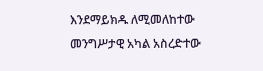እንደማይክዱ ለሚመለከተው መንግሥታዊ አካል አስረድተው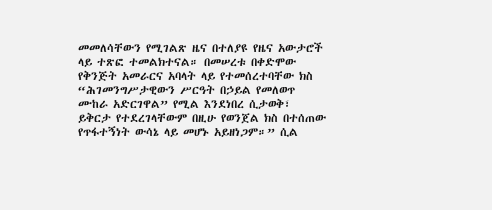መመለሳቸውን የሚገልጽ ዜና በተለያዩ የዜና አውታሮች ላይ ተጽፎ ተመልክተናል። በመሠረቱ በቀድሞው የቅንጅት አመራርና አባላት ላይ የተመሰረተባቸው ክስ “ሕገመንግሥታዊውን ሥርዓት በኃይል የመለወጥ ሙከራ አድርገዋል” የሚል እንደነበረ ሲታወቅ፣ ይቅርታ የተደረገላቸውም በዚሁ የወንጀል ክስ በተሰጠው የጥፋተኝነት ውሳኔ ላይ መሆኑ አይዘነጋም።” ሲል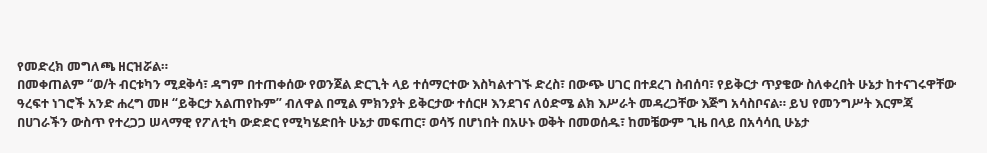የመድረክ መግለጫ ዘርዝሯል።
በመቀጠልም “ወ/ት ብርቱካን ሚደቅሳ፣ ዳግም በተጠቀሰው የወንጀል ድርጊት ላይ ተሰማርተው እስካልተገኙ ድረስ፣ በውጭ ሀገር በተደረገ ስብሰባ፣ የይቅርታ ጥያቄው ስለቀረበት ሁኔታ ከተናገሩዋቸው ዓረፍተ ነገሮች አንድ ሐረግ መዞ “ይቅርታ አልጠየኩም” ብለዋል በሚል ምክንያት ይቅርታው ተሰርዞ እንደገና ለዕድሜ ልክ እሥራት መዳረጋቸው እጅግ አሳስቦናል። ይህ የመንግሥት እርምጃ በሀገራችን ውስጥ የተረጋጋ ሠላማዊ የፖለቲካ ውድድር የሚካሄድበት ሁኔታ መፍጠር፣ ወሳኝ በሆነበት በአሁኑ ወቅት በመወሰዱ፣ ከመቼውም ጊዜ በላይ በአሳሳቢ ሁኔታ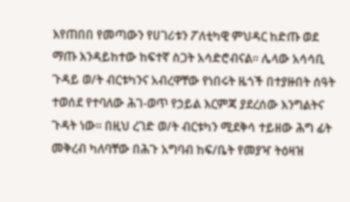እየጠበበ የመጣውን የሀገሪቱን ፖለቲካዊ ምህዳር ከድጡ ወደ ማጡ እንዳይከተው ከፍተኛ ስጋት አሳድሮብናል። ሌላው አሳሳቢ ጉዳይ ወ/ት ብርቱካንና አብረዋቸው የነበሩት ዜጎች በተያዙበት ሰዓት ተወሰደ የተባለው ሕገ-ወጥ የኃይል እርምጃ ያደረሰው እንግልትና ጉዳት ነው። በዚህ ረገድ ወ/ት ብርቱካን ሚደቅሳ ተይዘው ሕግ ፊት መቅረብ ካለባቸው በሕጉ አግባብ ከፍ/ቤት የመያዣ ትዕዛዝ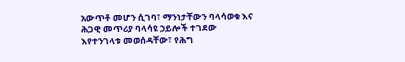አውጥቶ መሆን ሲገባ፣ ማንነታቸውን ባላሳወቁ እና ሕጋዊ መጥሪያ ባላሳዩ ኃይሎች ተገደው እየተንገላቱ መወሰዳቸው፣ የሕግ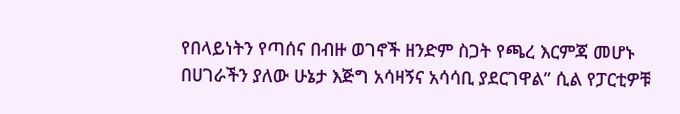የበላይነትን የጣሰና በብዙ ወገኖች ዘንድም ስጋት የጫረ እርምጃ መሆኑ በሀገራችን ያለው ሁኔታ እጅግ አሳዛኝና አሳሳቢ ያደርገዋል” ሲል የፓርቲዎቹ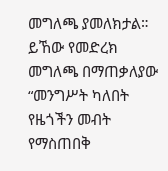መግለጫ ያመለክታል።
ይኸው የመድረክ መግለጫ በማጠቃለያው “መንግሥት ካለበት የዜጎችን መብት የማስጠበቅ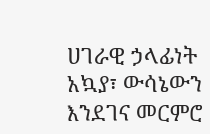ሀገራዊ ኃላፊነት አኳያ፣ ውሳኔውን እንደገና መርምሮ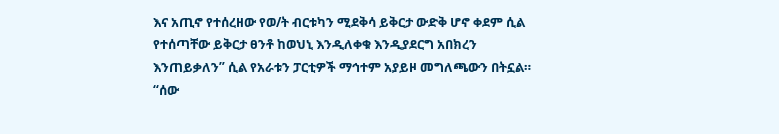እና አጢኖ የተሰረዘው የወ/ት ብርቱካን ሚደቅሳ ይቅርታ ውድቅ ሆኖ ቀደም ሲል የተሰጣቸው ይቅርታ ፀንቶ ከወህኒ እንዲለቀቁ እንዲያደርግ አበክረን እንጠይቃለን” ሲል የአራቱን ፓርቲዎች ማኅተም አያይዞ መግለጫውን በትኗል።
“ሰው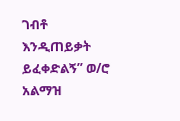ገብቶ እንዲጠይቃት ይፈቀድልኝ” ወ/ሮ አልማዝ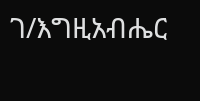ገ/እግዚአብሔር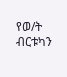የወ/ት ብርቱካን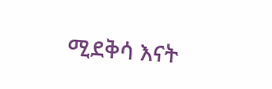ሚደቅሳ እናት